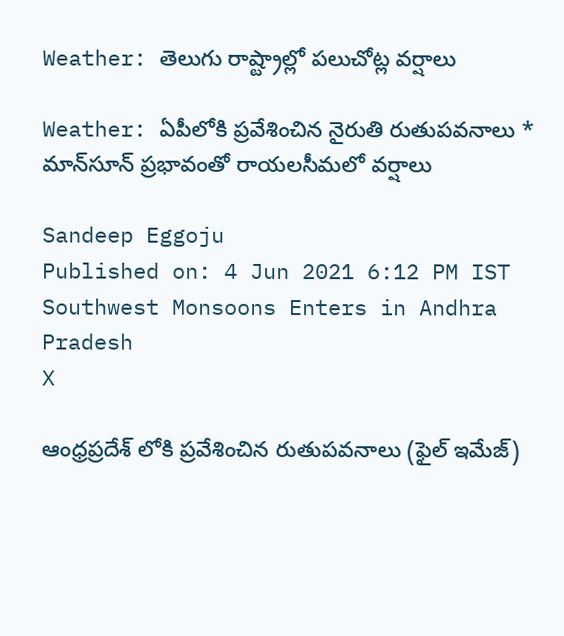Weather: తెలుగు రాష్ట్రాల్లో పలుచోట్ల వర్షాలు

Weather: ఏపీలోకి ప్రవేశించిన నైరుతి రుతుపవనాలు * మాన్‌సూన్ ప్రభావంతో రాయలసీమలో వర్షాలు

Sandeep Eggoju
Published on: 4 Jun 2021 6:12 PM IST
Southwest Monsoons Enters in Andhra Pradesh
X

ఆంధ్రప్రదేశ్ లోకి ప్రవేశించిన రుతుపవనాలు (ఫైల్ ఇమేజ్)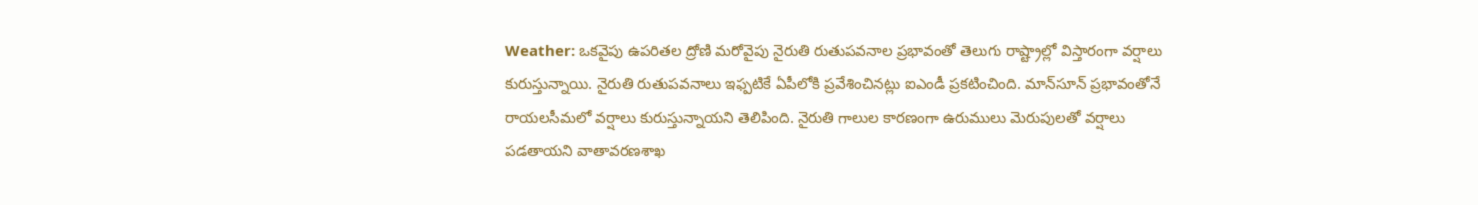Weather: ఒకవైపు ఉపరితల ద్రోణి మరోవైపు నైరుతి రుతుపవనాల ప్రభావంతో తెలుగు రాష్ట్రాల్లో విస్తారంగా వర్షాలు కురుస్తున్నాయి. నైరుతి రుతుపవనాలు ఇఫ్పటికే ఏపీలోకి ప్రవేశించినట్లు ఐఎండీ ప్రకటించింది. మాన్‌సూన్ ప్రభావంతోనే రాయలసీమలో వర్షాలు కురుస్తున్నాయని తెలిపింది. నైరుతి గాలుల కారణంగా ఉరుములు మెరుపులతో వర్షాలు పడతాయని వాతావరణశాఖ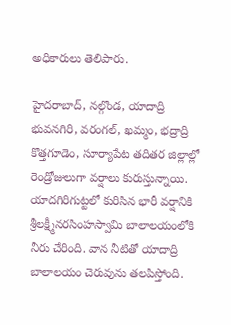అధికారులు తెలిపారు.

హైదరాబాద్‌, నల్గొండ, యాదాద్రి భువనగిరి, వరంగల్‌, ఖమ్మం, భద్రాద్రి కొత్తగూడెం, సూర్యాపేట తదితర జిల్లాల్లో రెండ్రోజులుగా వర్షాలు కురుస్తున్నాయి. యాదగిరిగుట్టలో కురిసిన భారీ వర్షానికి శ్రీలక్ష్మీనరసింహస్వామి బాలాలయంలోకి నీరు చేరింది. వాన నీటితో యాదాద్రి బాలాలయం చెరువును తలపిస్తోంది.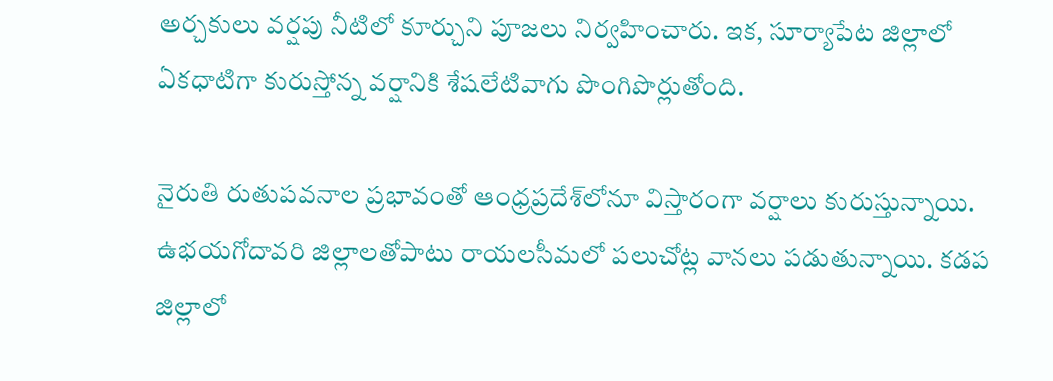అర్చకులు వర్షపు నీటిలో కూర్చుని పూజలు నిర్వహించారు. ఇక, సూర్యాపేట జిల్లాలో ఏకధాటిగా కురుస్తోన్న వర్షానికి శేషలేటివాగు పొంగిపొర్లుతోంది.

నైరుతి రుతుపవనాల ప్రభావంతో ఆంధ్రప్రదేశ్‌లోనూ విస్తారంగా వర్షాలు కురుస్తున్నాయి. ఉభయగోదావరి జిల్లాలతోపాటు రాయలసీమలో పలుచోట్ల వానలు పడుతున్నాయి. కడప జిల్లాలో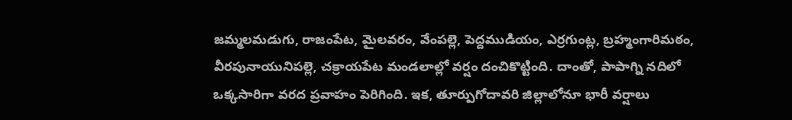జమ్మలమడుగు, రాజంపేట, మైలవరం, వేంపల్లె, పెద్దముడియం, ఎర్రగుంట్ల, బ్రహ్మంగారిమఠం, వీరపునాయునిపల్లె, చక్రాయపేట మండలాల్లో వర్షం దంచికొట్టింది. దాంతో, పాపాగ్ని నదిలో ఒక్కసారిగా వరద ప్రవాహం పెరిగింది. ఇక, తూర్పుగోదావరి జిల్లాలోనూ భారీ వర్షాలు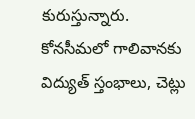కురుస్తున్నారు. కోనసీమలో గాలివానకు విద్యుత్ స్తంభాలు, చెట్లు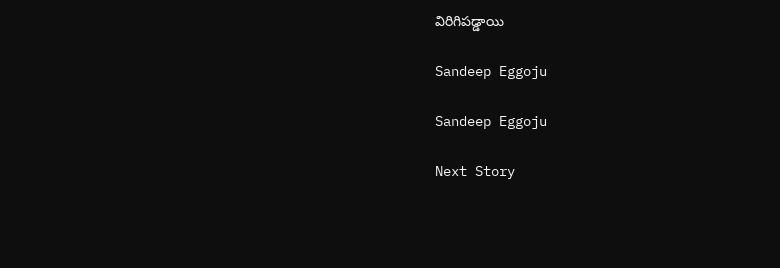విరిగిపడ్డాయి

Sandeep Eggoju

Sandeep Eggoju

Next Story